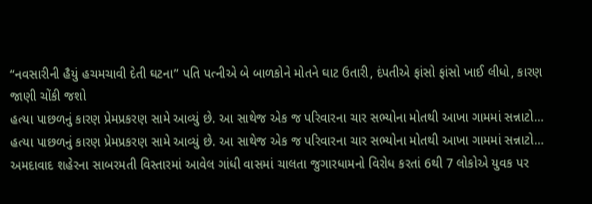“નવસારીની હૈયું હચમચાવી દેતી ઘટના” પતિ પત્નીએ બે બાળકોને મોતને ઘાટ ઉતારી, દંપતીએ ફાંસો ફાંસો ખાઈ લીધો, કારણ જાણી ચોંકી જશો
હત્યા પાછળનું કારણ પ્રેમપ્રકરણ સામે આવ્યું છે. આ સાથેજ એક જ પરિવારના ચાર સભ્યોના મોતથી આખા ગામમાં સન્નાટો…
હત્યા પાછળનું કારણ પ્રેમપ્રકરણ સામે આવ્યું છે. આ સાથેજ એક જ પરિવારના ચાર સભ્યોના મોતથી આખા ગામમાં સન્નાટો…
અમદાવાદ શહેરના સાબરમતી વિસ્તારમાં આવેલ ગાંધી વાસમાં ચાલતા જુગારધામનો વિરોધ કરતાં 6થી 7 લોકોએ યુવક પર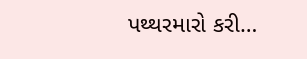પથ્થરમારો કરી…